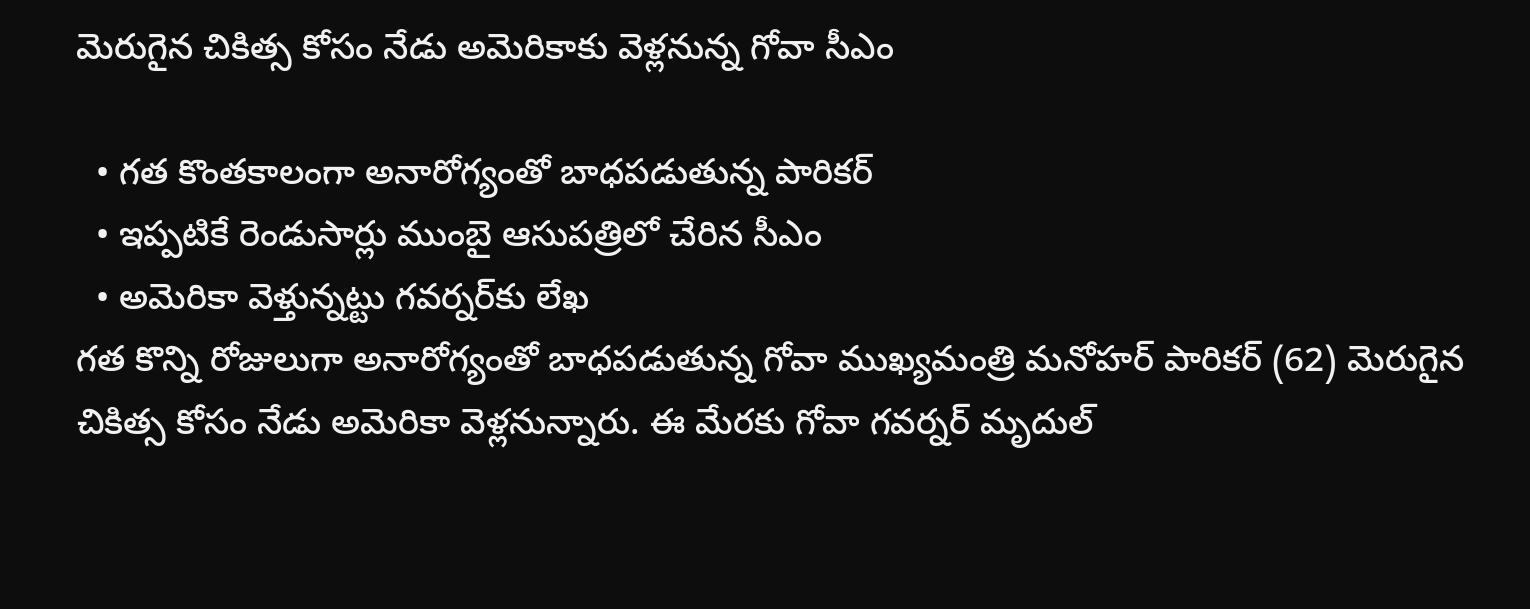మెరుగైన చికిత్స కోసం నేడు అమెరికాకు వెళ్లనున్న గోవా సీఎం

  • గత కొంతకాలంగా అనారోగ్యంతో బాధపడుతున్న పారికర్
  • ఇప్పటికే రెండుసార్లు ముంబై ఆసుపత్రిలో చేరిన సీఎం
  • అమెరికా వెళ్తున్నట్టు గవర్నర్‌కు లేఖ
గత కొన్ని రోజులుగా అనారోగ్యంతో బాధపడుతున్న గోవా ముఖ్యమంత్రి మనోహర్ పారికర్ (62) మెరుగైన చికిత్స కోసం నేడు అమెరికా వెళ్లనున్నారు. ఈ మేరకు గోవా గవర్నర్ మృదుల్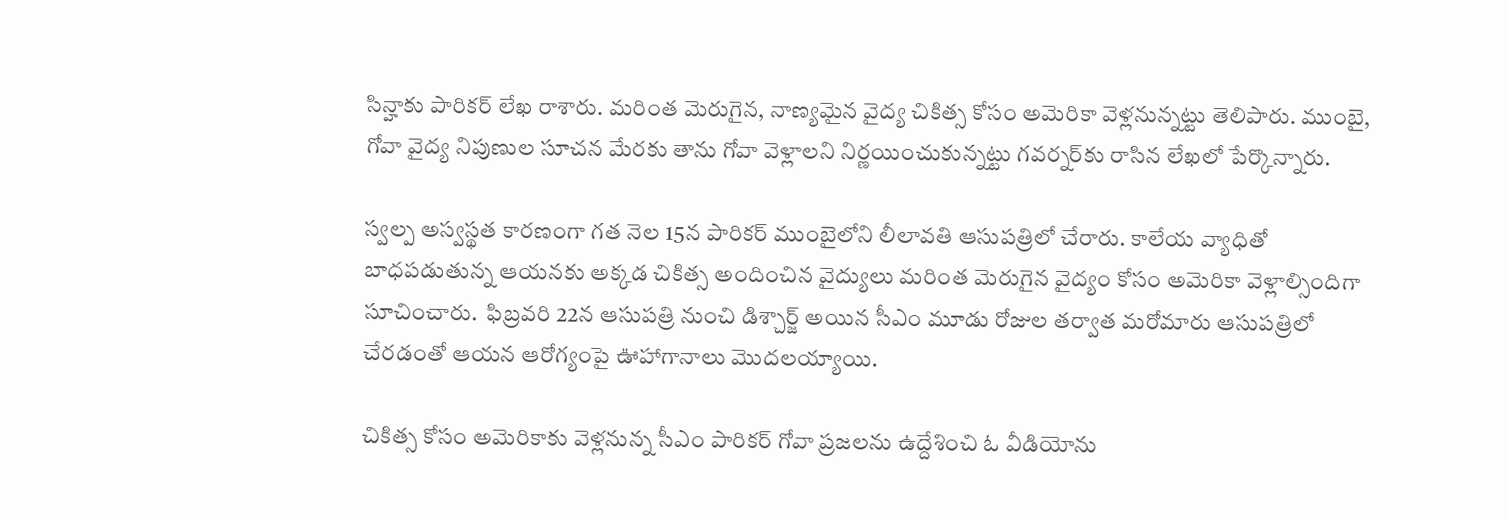సిన్హాకు పారికర్ లేఖ రాశారు. మరింత మెరుగైన, నాణ్యమైన వైద్య చికిత్స కోసం అమెరికా వెళ్లనున్నట్టు తెలిపారు. ముంబై, గోవా వైద్య నిపుణుల సూచన మేరకు తాను గోవా వెళ్లాలని నిర్ణయించుకున్నట్టు గవర్నర్‌కు రాసిన లేఖలో పేర్కొన్నారు.

స్వల్ప అస్వస్థత కారణంగా గత నెల 15న పారికర్ ముంబైలోని లీలావతి ఆసుపత్రిలో చేరారు. కాలేయ వ్యాధితో బాధపడుతున్న ఆయనకు అక్కడ చికిత్స అందించిన వైద్యులు మరింత మెరుగైన వైద్యం కోసం అమెరికా వెళ్లాల్సిందిగా సూచించారు.  ఫిబ్రవరి 22న ఆసుపత్రి నుంచి డిశ్చార్జ్ అయిన సీఎం మూడు రోజుల తర్వాత మరోమారు ఆసుపత్రిలో చేరడంతో ఆయన ఆరోగ్యంపై ఊహాగానాలు మొదలయ్యాయి.

చికిత్స కోసం అమెరికాకు వెళ్లనున్న సీఎం పారికర్ గోవా ప్రజలను ఉద్దేశించి ఓ వీడియోను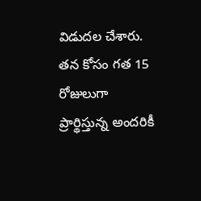విడుదల చేశారు. తన కోసం గత 15 రోజులుగా ప్రార్థిస్తున్న అందరికీ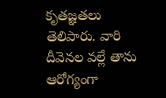కృతజ్ఞతలు తెలిపారు. వారి దీవెనల వల్లే తాను ఆరోగ్యంగా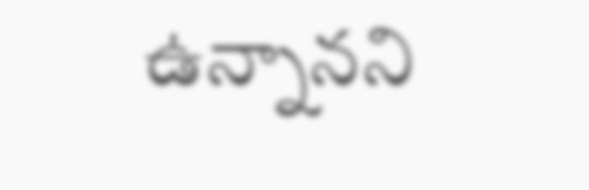ఉన్నానని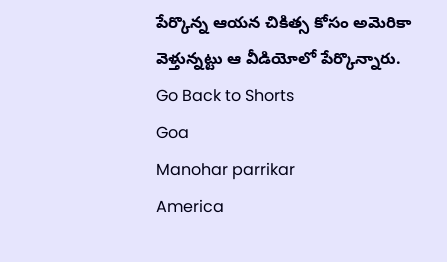పేర్కొన్న ఆయన చికిత్స కోసం అమెరికా వెళ్తున్నట్టు ఆ వీడియోలో పేర్కొన్నారు.
Go Back to Shorts
Goa
Manohar parrikar
America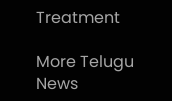Treatment

More Telugu News